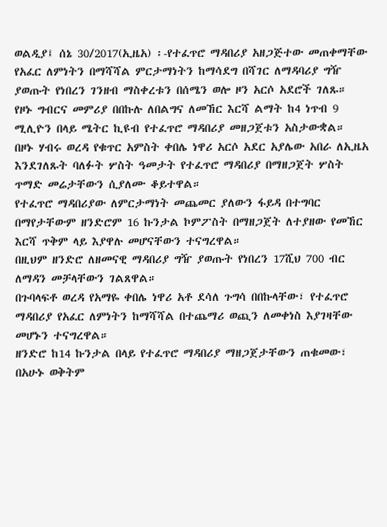ወልዲያ፤ ሰኔ 30/2017(ኢዜአ) ፡-የተፈጥሮ ማዳበሪያ አዘጋጅተው መጠቀማቸው የአፈር ለምነትን በማሻሻል ምርታማነትን ከማሳደግ በሻገር ለማዳባሪያ ግዥ ያወጡት የነበረን ገንዘብ ማስቀረቱን በሰሜን ወሎ ዞን አርሶ አደሮች ገለጹ።
የዞኑ ግብርና መምሪያ በበኩሉ ለበልግና ለመኸር እርሻ ልማት ከ4 ነጥብ 9 ሚሊዮን በላይ ሜትር ኪዩብ የተፈጥሮ ማዳበሪያ መዘጋጀቱን አስታውቋል።
በዞኑ ሃብሩ ወረዳ የቁጥር አምስት ቀበሌ ነዋሪ አርሶ አደር አያሌው አበራ ለኢዜአ እንደገለጹት ባለፉት ሦስት ዓመታት የተፈጥሮ ማዳበሪያ በማዘጋጀት ሦስት ጥማድ መሬታቸውን ሲያለሙ ቆይተዋል።
የተፈጥሮ ማዳበሪያው ለምርታማነት መጨመር ያለውን ፋይዳ በተግባር በማየታቸውም ዘንድሮም 16 ኩንታል ኮምፖስት በማዘጋጀት ለተያዘው የመኸር እርሻ ጥቅም ላይ እያዋሉ መሆናቸውን ተናግረዋል።
በዚህም ዘንድሮ ለዘመናዊ ማዳበሪያ ግዥ ያወጡት የነበረን 17ሺህ 700 ብር ለማዳን መቻላቸውን ገልጸዋል።
በጉባላፍቶ ወረዳ የአማዬ ቀበሌ ነዋሪ አቶ ደሳለ ጉግሳ በበኩላቸው፣ የተፈጥሮ ማዳበሪያ የአፈር ለምነትን ከማሻሻል በተጨማሪ ወጪን ለመቀነስ እያገዛቸው መሆኑን ተናግረዋል።
ዘንድሮ ከ14 ኩንታል በላይ የተፈጥሮ ማዳበሪያ ማዘጋጀታቸውን ጠቁመው፣ በአሁኑ ወቅትም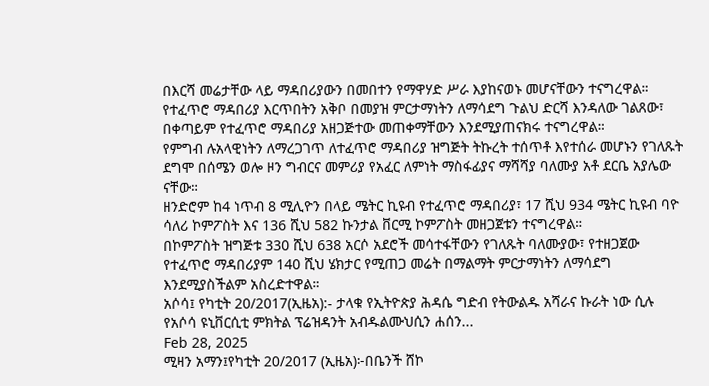በእርሻ መሬታቸው ላይ ማዳበሪያውን በመበተን የማዋሃድ ሥራ እያከናወኑ መሆናቸውን ተናግረዋል።
የተፈጥሮ ማዳበሪያ እርጥበትን አቅቦ በመያዝ ምርታማነትን ለማሳደግ ጉልህ ድርሻ እንዳለው ገልጸው፣ በቀጣይም የተፈጥሮ ማዳበሪያ አዘጋጅተው መጠቀማቸውን እንደሚያጠናክሩ ተናግረዋል።
የምግብ ሉአላዊነትን ለማረጋገጥ ለተፈጥሮ ማዳበሪያ ዝግጅት ትኩረት ተሰጥቶ እየተሰራ መሆኑን የገለጹት ደግሞ በሰሜን ወሎ ዞን ግብርና መምሪያ የአፈር ለምነት ማስፋፊያና ማሻሻያ ባለሙያ አቶ ደርቤ አያሌው ናቸው።
ዘንድሮም ከ4 ነጥብ 8 ሚሊዮን በላይ ሜትር ኪዩብ የተፈጥሮ ማዳበሪያ፣ 17 ሺህ 934 ሜትር ኪዩብ ባዮ ሳለሪ ኮምፖስት እና 136 ሺህ 582 ኩንታል ቨርሚ ኮምፖስት መዘጋጀቱን ተናግረዋል።
በኮምፖስት ዝግጅቱ 330 ሺህ 638 አርሶ አደሮች መሳተፋቸውን የገለጹት ባለሙያው፣ የተዘጋጀው የተፈጥሮ ማዳበሪያም 140 ሺህ ሄክታር የሚጠጋ መሬት በማልማት ምርታማነትን ለማሳደግ እንደሚያስችልም አስረድተዋል።
አሶሳ፤ የካቲት 20/2017(ኢዜአ):- ታላቁ የኢትዮጵያ ሕዳሴ ግድብ የትውልዱ አሻራና ኩራት ነው ሲሉ የአሶሳ ዩኒቨርሲቲ ምክትል ፕሬዝዳንት አብዱልሙህሲን ሐሰን...
Feb 28, 2025
ሚዛን አማን፤የካቲት 20/2017 (ኢዜአ)፦በቤንች ሸኮ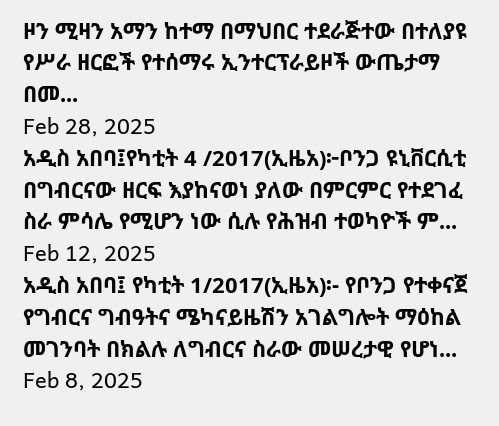ዞን ሚዛን አማን ከተማ በማህበር ተደራጅተው በተለያዩ የሥራ ዘርፎች የተሰማሩ ኢንተርፕራይዞች ውጤታማ በመ...
Feb 28, 2025
አዲስ አበባ፤የካቲት 4 /2017(ኢዜአ)፦ቦንጋ ዩኒቨርሲቲ በግብርናው ዘርፍ እያከናወነ ያለው በምርምር የተደገፈ ስራ ምሳሌ የሚሆን ነው ሲሉ የሕዝብ ተወካዮች ም...
Feb 12, 2025
አዲስ አበባ፤ የካቲት 1/2017(ኢዜአ)፡- የቦንጋ የተቀናጀ የግብርና ግብዓትና ሜካናይዜሽን አገልግሎት ማዕከል መገንባት በክልሉ ለግብርና ስራው መሠረታዊ የሆነ...
Feb 8, 2025